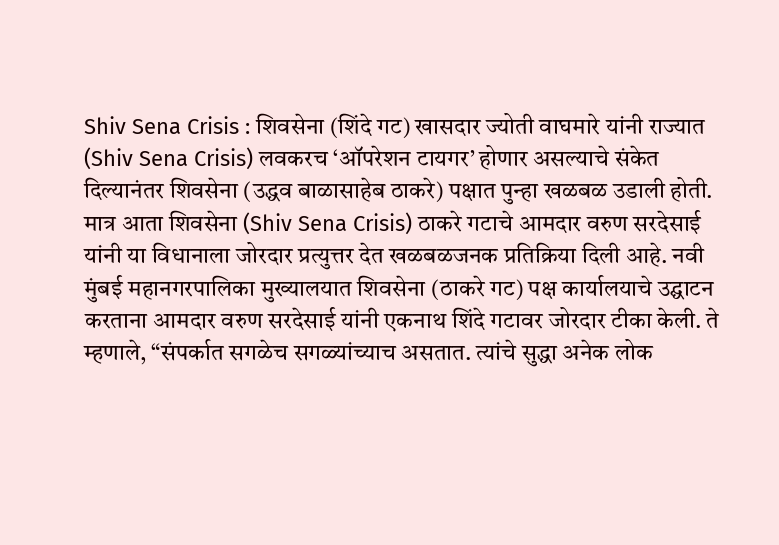Shiv Sena Crisis : शिवसेना (शिंदे गट) खासदार ज्योती वाघमारे यांनी राज्यात (Shiv Sena Crisis) लवकरच ‘ऑपरेशन टायगर’ होणार असल्याचे संकेत दिल्यानंतर शिवसेना (उद्धव बाळासाहेब ठाकरे) पक्षात पुन्हा खळबळ उडाली होती. मात्र आता शिवसेना (Shiv Sena Crisis) ठाकरे गटाचे आमदार वरुण सरदेसाई यांनी या विधानाला जोरदार प्रत्युत्तर देत खळबळजनक प्रतिक्रिया दिली आहे. नवी मुंबई महानगरपालिका मुख्यालयात शिवसेना (ठाकरे गट) पक्ष कार्यालयाचे उद्घाटन करताना आमदार वरुण सरदेसाई यांनी एकनाथ शिंदे गटावर जोरदार टीका केली. ते म्हणाले, “संपर्कात सगळेच सगळ्यांच्याच असतात. त्यांचे सुद्धा अनेक लोक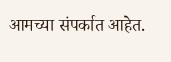आमच्या संपर्कात आहेत.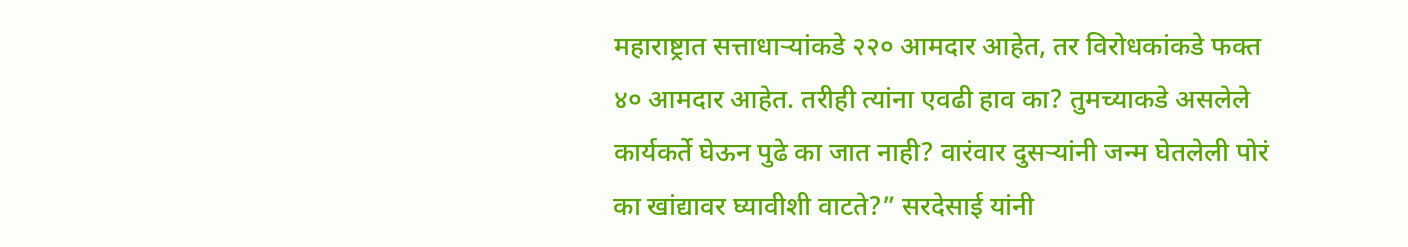महाराष्ट्रात सत्ताधाऱ्यांकडे २२० आमदार आहेत, तर विरोधकांकडे फक्त ४० आमदार आहेत. तरीही त्यांना एवढी हाव का? तुमच्याकडे असलेले कार्यकर्ते घेऊन पुढे का जात नाही? वारंवार दुसऱ्यांनी जन्म घेतलेली पोरं का खांद्यावर घ्यावीशी वाटते?” सरदेसाई यांनी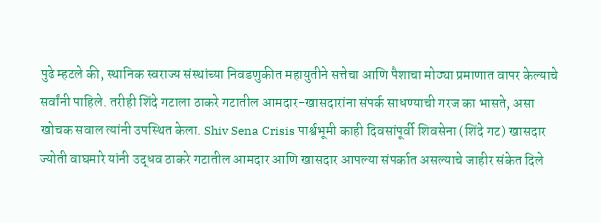पुढे म्हटले की, स्थानिक स्वराज्य संस्थांच्या निवडणुकीत महायुतीने सत्तेचा आणि पैशाचा मोठ्या प्रमाणात वापर केल्याचे सर्वांनी पाहिले. तरीही शिंदे गटाला ठाकरे गटातील आमदार-खासदारांना संपर्क साधण्याची गरज का भासते, असा खोचक सवाल त्यांनी उपस्थित केला. Shiv Sena Crisis पार्श्वभूमी काही दिवसांपूर्वी शिवसेना (शिंदे गट) खासदार ज्योती वाघमारे यांनी उद्धव ठाकरे गटातील आमदार आणि खासदार आपल्या संपर्कात असल्याचे जाहीर संकेत दिले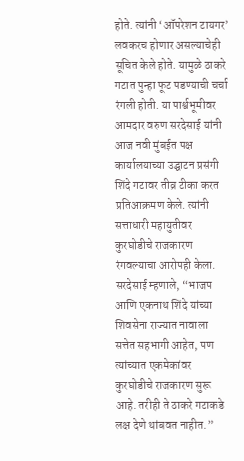होते. त्यांनी ‘ऑपरेशन टायगर’ लवकरच होणार असल्याचेही सूचित केले होते. यामुळे ठाकरे गटात पुन्हा फूट पडण्याची चर्चा रंगली होती. या पार्श्वभूमीवर आमदार वरुण सरदेसाई यांनी आज नवी मुंबईत पक्ष कार्यालयाच्या उद्घाटन प्रसंगी शिंदे गटावर तीव्र टीका करत प्रतिआक्रमण केले. त्यांनी सत्ताधारी महायुतीवर कुरघोडीचे राजकारण रंगवल्याचा आरोपही केला. सरदेसाई म्हणाले, “भाजप आणि एकनाथ शिंदे यांच्या शिवसेना राज्यात नावाला सत्तेत सहभागी आहेत, पण त्यांच्यात एकमेकांवर कुरघोडीचे राजकारण सुरू आहे. तरीही ते ठाकरे गटाकडे लक्ष देणे थांबवत नाहीत.”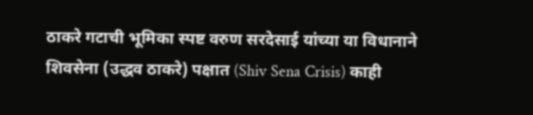ठाकरे गटाची भूमिका स्पष्ट वरुण सरदेसाई यांच्या या विधानाने शिवसेना (उद्धव ठाकरे) पक्षात (Shiv Sena Crisis) काही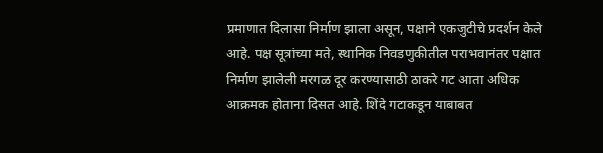प्रमाणात दिलासा निर्माण झाला असून, पक्षाने एकजुटीचे प्रदर्शन केले आहे. पक्ष सूत्रांच्या मते, स्थानिक निवडणुकीतील पराभवानंतर पक्षात निर्माण झालेली मरगळ दूर करण्यासाठी ठाकरे गट आता अधिक आक्रमक होताना दिसत आहे. शिंदे गटाकडून याबाबत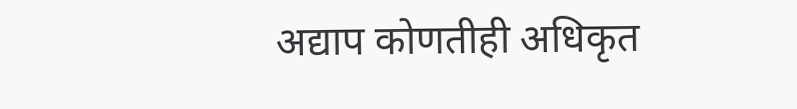अद्याप कोणतीही अधिकृत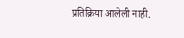प्रतिक्रिया आलेली नाही.